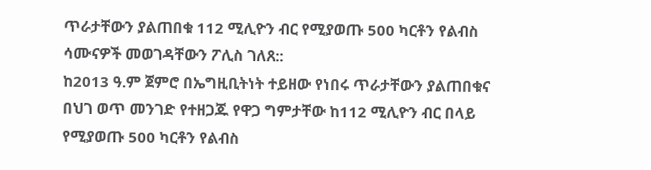ጥራታቸውን ያልጠበቁ 112 ሚሊዮን ብር የሚያወጡ 500 ካርቶን የልብስ ሳሙናዎች መወገዳቸውን ፖሊስ ገለጸ::
ከ2013 ዓ.ም ጀምሮ በኤግዚቢትነት ተይዘው የነበሩ ጥራታቸውን ያልጠበቁና በህገ ወጥ መንገድ የተዘጋጁ የዋጋ ግምታቸው ከ112 ሚሊዮን ብር በላይ የሚያወጡ 500 ካርቶን የልብስ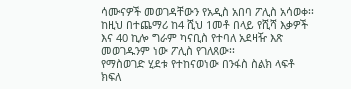ሳሙናዎች መወገዳቸውን የአዲስ አበባ ፖሊስ አሳወቀ፡፡
ከዚህ በተጨማሪ ከ4 ሺህ 1መቶ በላይ የሺሻ እቃዎች እና 40 ኪሎ ግራም ካናቢስ የተባለ አደዛዥ እጽ መወገዱንም ነው ፖሊስ የገለጸው፡፡
የማስወገድ ሂደቱ የተከናወነው በንፋስ ስልክ ላፍቶ ክፍለ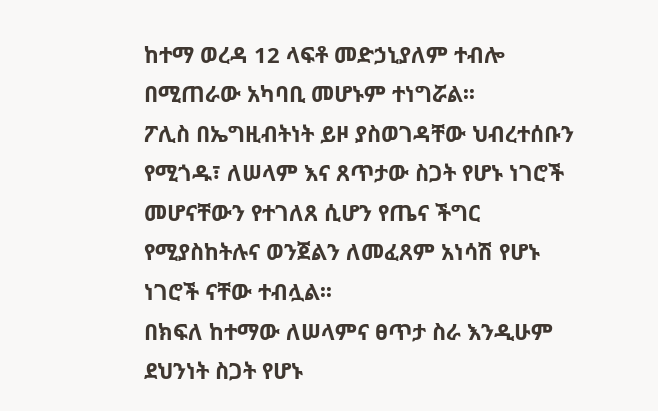ከተማ ወረዳ 12 ላፍቶ መድኃኒያለም ተብሎ በሚጠራው አካባቢ መሆኑም ተነግሯል፡፡
ፖሊስ በኤግዚብትነት ይዞ ያስወገዳቸው ህብረተሰቡን የሚጎዱ፣ ለሠላም እና ጸጥታው ስጋት የሆኑ ነገሮች መሆናቸውን የተገለጸ ሲሆን የጤና ችግር የሚያስከትሉና ወንጀልን ለመፈጸም አነሳሽ የሆኑ ነገሮች ናቸው ተብሏል፡፡
በክፍለ ከተማው ለሠላምና ፀጥታ ስራ እንዲሁም ደህንነት ስጋት የሆኑ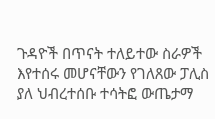ጉዳዮች በጥናት ተለይተው ስራዎች እየተሰሩ መሆናቸውን የገለጸው ፓሊስ ያለ ህብረተሰቡ ተሳትፎ ውጤታማ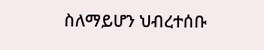ስለማይሆን ህብረተሰቡ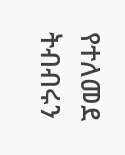የተለመደ ትብብሩን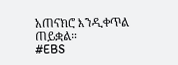አጠናክሮ እንዲቀጥል ጠይቋል።
#EBS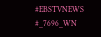#EBSTVNEWS
#_7696_WN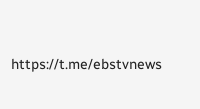https://t.me/ebstvnews